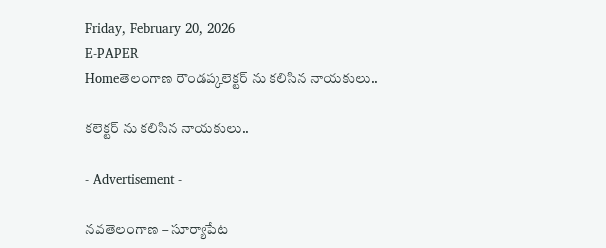Friday, February 20, 2026
E-PAPER
Homeతెలంగాణ రౌండప్కలెక్టర్ ను కలిసిన నాయకులు..

కలెక్టర్ ను కలిసిన నాయకులు..

- Advertisement -

నవతెలంగాణ – సూర్యాపేట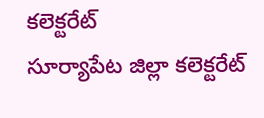కలెక్టరేట్
సూర్యాపేట జిల్లా కలెక్టరేట్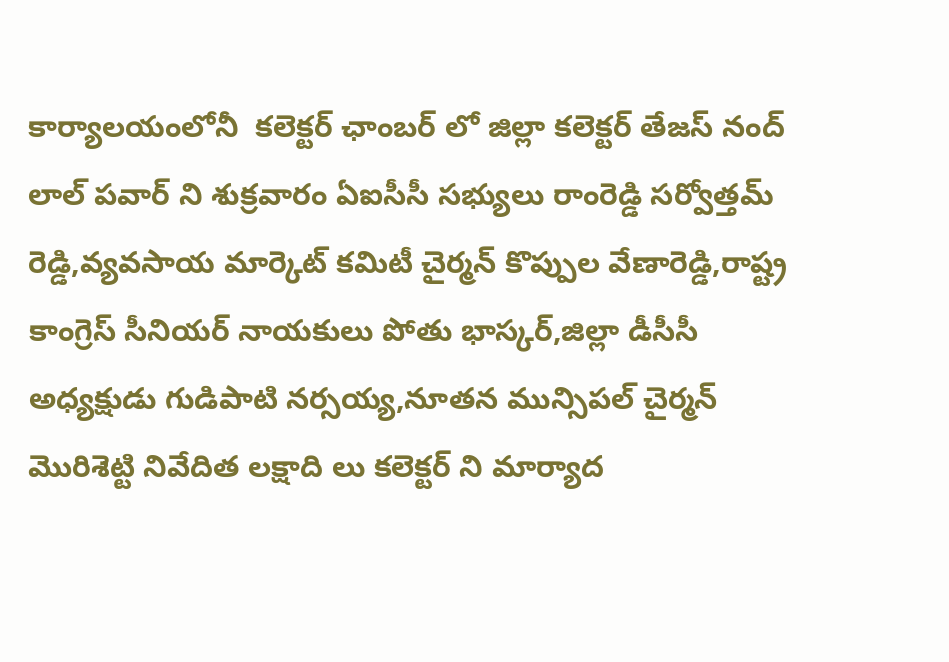కార్యాలయంలోనీ  కలెక్టర్ ఛాంబర్ లో జిల్లా కలెక్టర్ తేజస్ నంద్ లాల్ పవార్ ని శుక్రవారం ఏఐసీసీ సభ్యులు రాంరెడ్డి సర్వోత్తమ్ రెడ్డి,వ్యవసాయ మార్కెట్ కమిటీ చైర్మన్ కొప్పుల వేణారెడ్డి,రాష్ట్ర కాంగ్రెస్ సీనియర్ నాయకులు పోతు భాస్కర్,జిల్లా డీసీసీ అధ్యక్షుడు గుడిపాటి నర్సయ్య,నూతన మున్సిపల్ చైర్మన్ మొరిశెట్టి నివేదిత లక్షాది లు కలెక్టర్ ని మార్యాద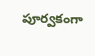పూర్వకంగా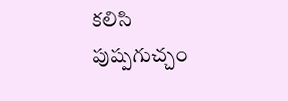కలిసి పుష్పగుచ్చం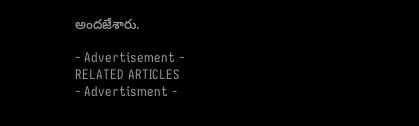అందజేశారు.

- Advertisement -
RELATED ARTICLES
- Advertisment -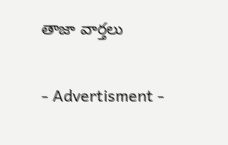తాజా వార్తలు

- Advertisment -